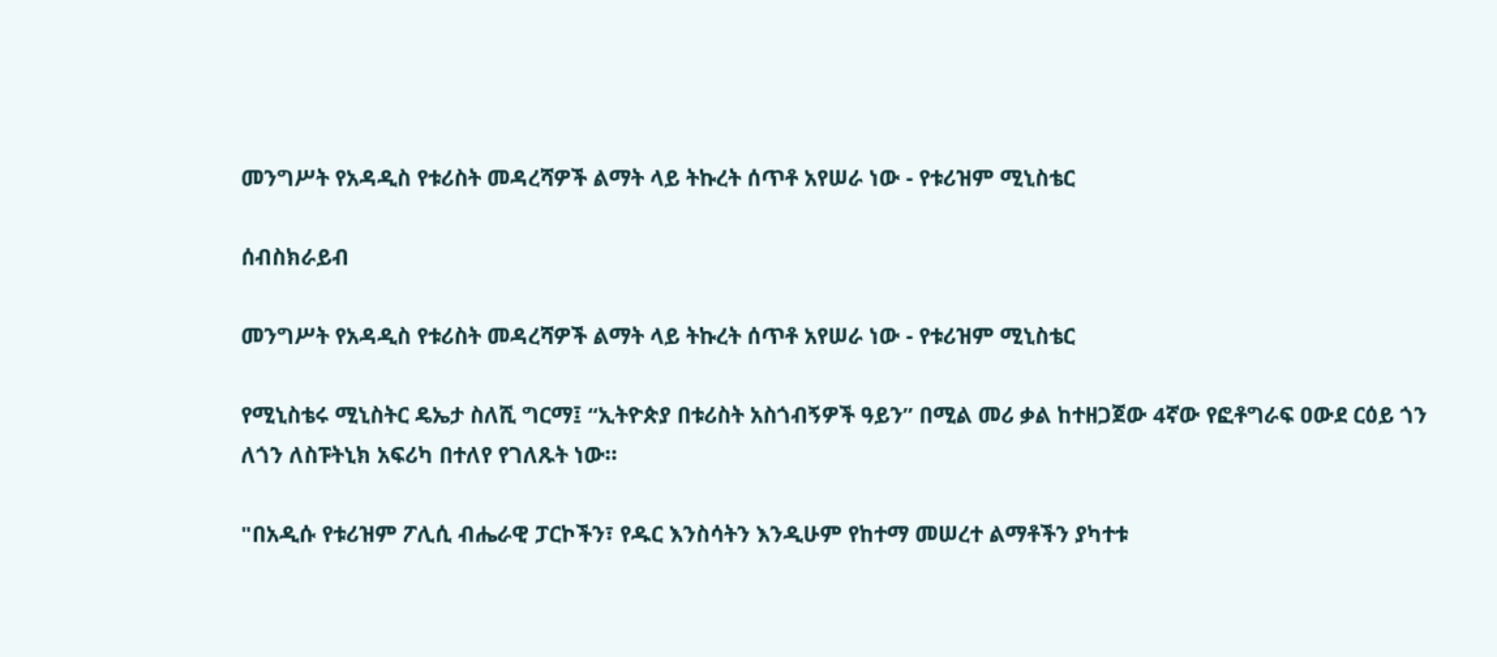መንግሥት የአዳዲስ የቱሪስት መዳረሻዎች ልማት ላይ ትኩረት ሰጥቶ አየሠራ ነው - የቱሪዝም ሚኒስቴር

ሰብስክራይብ

መንግሥት የአዳዲስ የቱሪስት መዳረሻዎች ልማት ላይ ትኩረት ሰጥቶ አየሠራ ነው - የቱሪዝም ሚኒስቴር

የሚኒስቴሩ ሚኒስትር ዴኤታ ስለሺ ግርማ፤ “ኢትዮጵያ በቱሪስት አስጎብኝዎች ዓይን” በሚል መሪ ቃል ከተዘጋጀው 4ኛው የፎቶግራፍ ዐውደ ርዕይ ጎን ለጎን ለስፑትኒክ አፍሪካ በተለየ የገለጹት ነው።

"በአዲሱ የቱሪዝም ፖሊሲ ብሔራዊ ፓርኮችን፣ የዱር እንስሳትን እንዲሁም የከተማ መሠረተ ልማቶችን ያካተቱ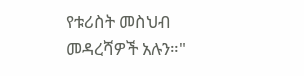የቱሪስት መስህብ መዳረሻዎች አሉን።"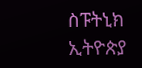ስፑትኒክ ኢትዮጵያ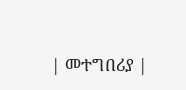| መተግበሪያ |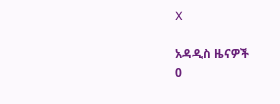X

አዳዲስ ዜናዎች
0